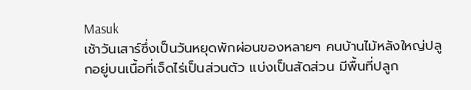Masuk
เช้าวันเสาร์ซึ่งเป็นวันหยุดพักผ่อนของหลายๆ คนบ้านไม้หลังใหญ่ปลูกอยู่บนเนื้อที่เจ็ดไร่เป็นส่วนตัว แบ่งเป็นสัดส่วน มีพื้นที่ปลูก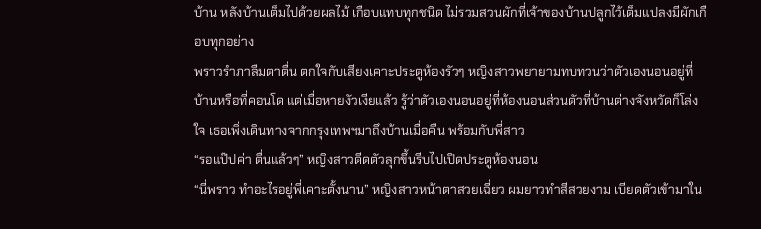บ้าน หลังบ้านเต็มไปด้วยผลไม้ เกือบแทบทุกชนิด ไม่รวมสวนผักที่เจ้าของบ้านปลูกไว้เต็มแปลงมีผักเกือบทุกอย่าง
พราวรำภาลืมตาตื่น ตกใจกับเสียงเคาะประตูห้องรัวๆ หญิงสาวพยายามทบทวนว่าตัวเองนอนอยู่ที่บ้านหรือที่คอนโด แต่เมื่อหายงัวเงียแล้ว รู้ว่าตัวเองนอนอยู่ที่ห้องนอนส่วนตัวที่บ้านต่างจังหวัดก็โล่งใจ เธอเพิ่งเดินทางจากกรุงเทพฯมาถึงบ้านเมื่อคืน พร้อมกับพี่สาว
“รอแป๊ปค่า ตื่นแล้วๆ” หญิงสาวดีดตัวลุกขึ้นรีบไปเปิดประตูห้องนอน
“นี่พราว ทำอะไรอยู่พี่เคาะตั้งนาน” หญิงสาวหน้าตาสวยเฉี่ยว ผมยาวทำสีสวยงาม เบียดตัวเข้ามาใน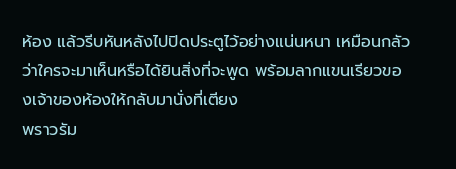ห้อง แล้วรีบหันหลังไปปิดประตูไว้อย่างแน่นหนา เหมือนกลัวว่าใครจะมาเห็นหรือได้ยินสิ่งที่จะพูด พร้อมลากแขนเรียวของเจ้าของห้องให้กลับมานั่งที่เตียง
พราวรัม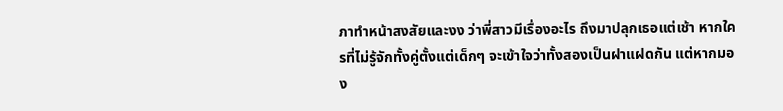ภาทำหน้าสงสัยและงง ว่าพี่สาวมีเรื่องอะไร ถึงมาปลุกเธอแต่เช้า หากใครที่ไม่รู้จักทั้งคู่ตั้งแต่เด็กๆ จะเข้าใจว่าทั้งสองเป็นฝาแฝดกัน แต่หากมอง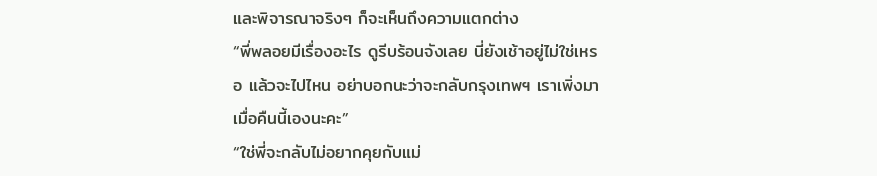และพิจารณาจริงๆ ก็จะเห็นถึงความแตกต่าง
“พี่พลอยมีเรื่องอะไร ดูรีบร้อนจังเลย นี่ยังเช้าอยู่ไม่ใช่เหรอ แล้วจะไปไหน อย่าบอกนะว่าจะกลับกรุงเทพฯ เราเพิ่งมาเมื่อคืนนี้เองนะคะ”
“ใช่พี่จะกลับไม่อยากคุยกับแม่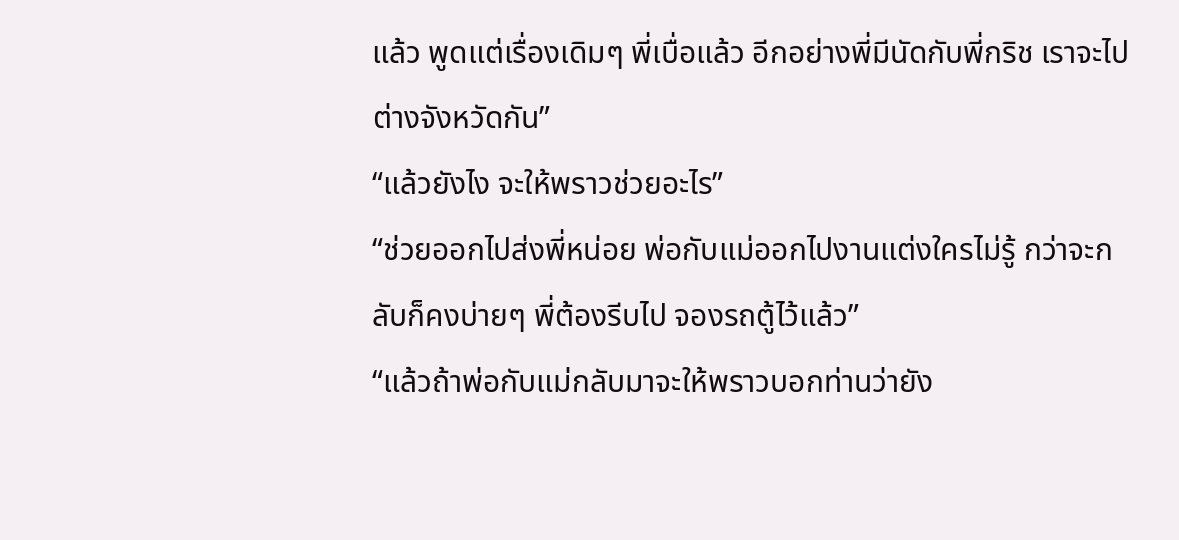แล้ว พูดแต่เรื่องเดิมๆ พี่เบื่อแล้ว อีกอย่างพี่มีนัดกับพี่กริช เราจะไปต่างจังหวัดกัน”
“แล้วยังไง จะให้พราวช่วยอะไร”
“ช่วยออกไปส่งพี่หน่อย พ่อกับแม่ออกไปงานแต่งใครไม่รู้ กว่าจะกลับก็คงบ่ายๆ พี่ต้องรีบไป จองรถตู้ไว้แล้ว”
“แล้วถ้าพ่อกับแม่กลับมาจะให้พราวบอกท่านว่ายัง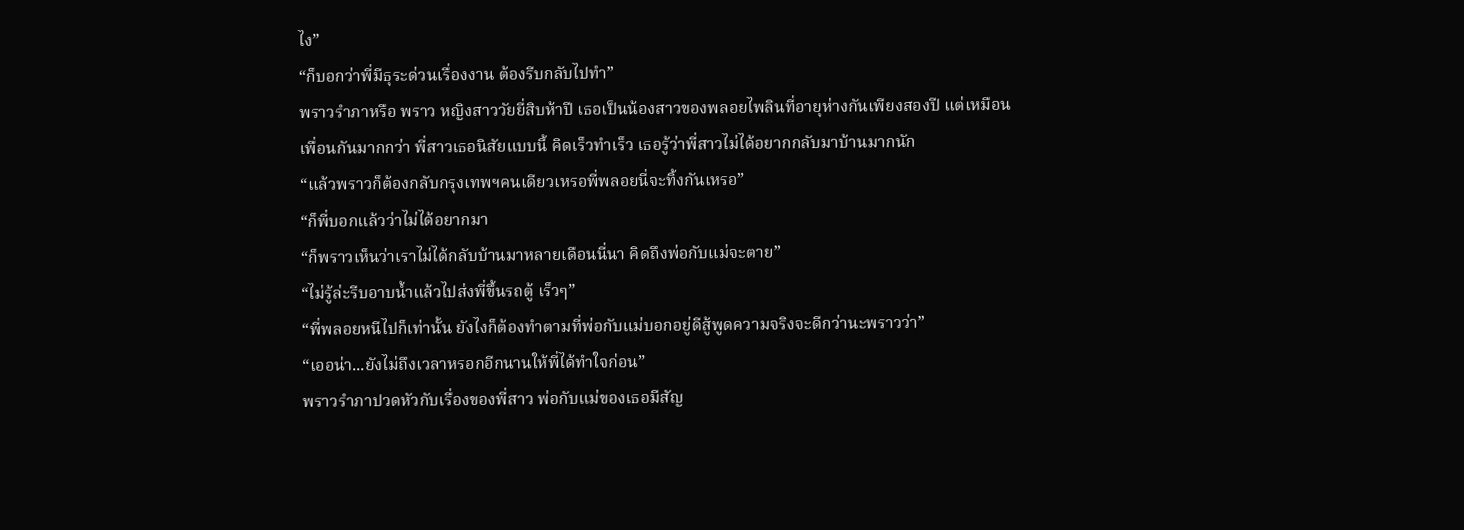ไง”
“ก็บอกว่าพี่มีธุระด่วนเรื่องงาน ต้องรีบกลับไปทำ”
พราวรำภาหรือ พราว หญิงสาววัยยี่สิบห้าปี เธอเป็นน้องสาวของพลอยไพลินที่อายุห่างกันเพียงสองปี แต่เหมือนเพื่อนกันมากกว่า พี่สาวเธอนิสัยแบบนี้ คิดเร็วทำเร็ว เธอรู้ว่าพี่สาวไม่ได้อยากกลับมาบ้านมากนัก
“แล้วพราวก็ต้องกลับกรุงเทพฯคนเดียวเหรอพี่พลอยนี่จะทิ้งกันเหรอ”
“ก็พี่บอกแล้วว่าไม่ได้อยากมา
“ก็พราวเห็นว่าเราไม่ได้กลับบ้านมาหลายเดือนนี่นา คิดถึงพ่อกับแม่จะตาย”
“ไม่รู้ล่ะรีบอาบน้ำแล้วไปส่งพี่ขึ้นรถตู้ เร็วๆ”
“พี่พลอยหนีไปก็เท่านั้น ยังไงก็ต้องทำตามที่พ่อกับแม่บอกอยู่ดีสู้พูดความจริงจะดีกว่านะพราวว่า”
“เออน่า...ยังไม่ถึงเวลาหรอกอีกนานให้พี่ได้ทำใจก่อน”
พราวรำภาปวดหัวกับเรื่องของพี่สาว พ่อกับแม่ของเธอมีสัญ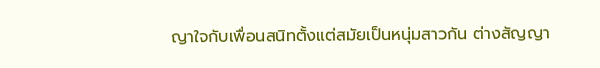ญาใจกับเพื่อนสนิทตั้งแต่สมัยเป็นหนุ่มสาวกัน ต่างสัญญา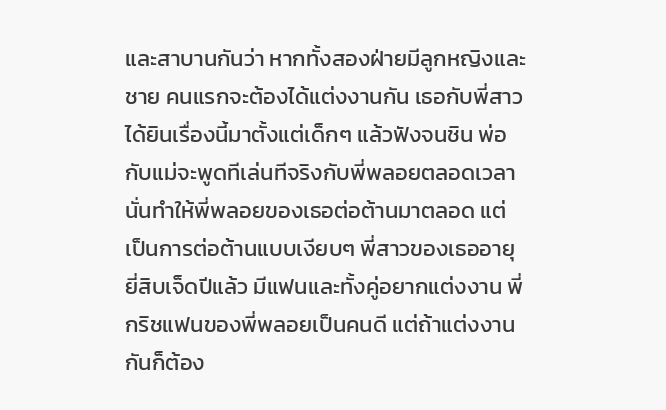และสาบานกันว่า หากทั้งสองฝ่ายมีลูกหญิงและชาย คนแรกจะต้องได้แต่งงานกัน เธอกับพี่สาวได้ยินเรื่องนี้มาตั้งแต่เด็กๆ แล้วฟังจนชิน พ่อกับแม่จะพูดทีเล่นทีจริงกับพี่พลอยตลอดเวลา
นั่นทำให้พี่พลอยของเธอต่อต้านมาตลอด แต่เป็นการต่อต้านแบบเงียบๆ พี่สาวของเธออายุยี่สิบเจ็ดปีแล้ว มีแฟนและทั้งคู่อยากแต่งงาน พี่กริชแฟนของพี่พลอยเป็นคนดี แต่ถ้าแต่งงานกันก็ต้อง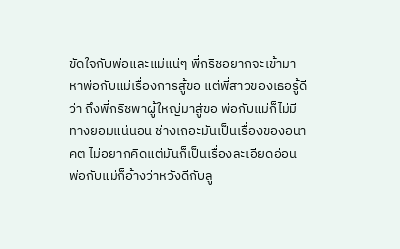ขัดใจกับพ่อและแม่แน่ๆ พี่กริชอยากจะเข้ามาหาพ่อกับแม่เรื่องการสู้ขอ แต่พี่สาวของเธอรู้ดีว่า ถึงพี่กริชพาผู้ใหญ่มาสู่ขอ พ่อกับแม่ก็ไม่มีทางยอมแน่นอน ช่างเถอะมันเป็นเรื่องของอนาคต ไม่อยากคิดแต่มันก็เป็นเรื่องละเอียดอ่อน
พ่อกับแม่ก็อ้างว่าหวังดีกับลู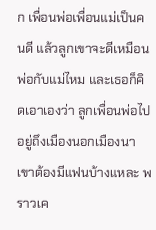ก เพื่อนพ่อเพื่อนแม่เป็นคนดี แล้วลูกเขาจะดีเหมือนพ่อกับแม่ไหม และเธอก็คิดเอาเองว่า ลูกเพื่อนพ่อไปอยู่ถึงเมืองนอกเมืองนา เขาต้องมีแฟนบ้างแหละ พราวเค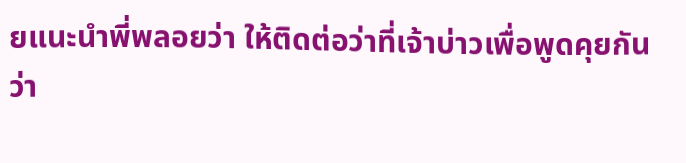ยแนะนำพี่พลอยว่า ให้ติดต่อว่าที่เจ้าบ่าวเพื่อพูดคุยกัน ว่า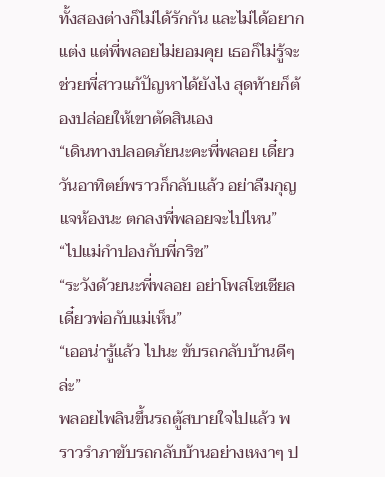ทั้งสองต่างก็ไม่ได้รักกัน และไม่ได้อยากแต่ง แต่พี่พลอยไม่ยอมคุย เธอก็ไม่รู้จะช่วยพี่สาวแก้ปัญหาได้ยังไง สุดท้ายก็ต้องปล่อยให้เขาตัดสินเอง
“เดินทางปลอดภัยนะคะพี่พลอย เดี๋ยววันอาทิตย์พราวก็กลับแล้ว อย่าลืมกุญแจห้องนะ ตกลงพี่พลอยจะไปไหน”
“ไปแม่กำปองกับพี่กริช”
“ระวังด้วยนะพี่พลอย อย่าโพสโซเชียลเดี๋ยวพ่อกับแม่เห็น”
“เออน่ารู้แล้ว ไปนะ ขับรถกลับบ้านดีๆ ล่ะ”
พลอยไพลินขึ้นรถตู้สบายใจไปแล้ว พราวรำภาขับรถกลับบ้านอย่างเหงาๆ ป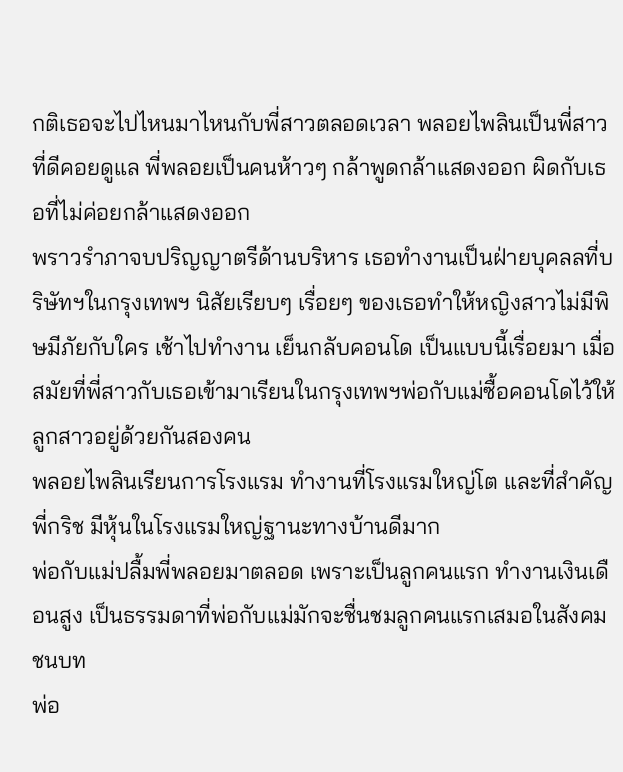กติเธอจะไปไหนมาไหนกับพี่สาวตลอดเวลา พลอยไพลินเป็นพี่สาวที่ดีคอยดูแล พี่พลอยเป็นคนห้าวๆ กล้าพูดกล้าแสดงออก ผิดกับเธอที่ไม่ค่อยกล้าแสดงออก
พราวรำภาจบปริญญาตรีด้านบริหาร เธอทำงานเป็นฝ่ายบุคลลที่บริษัทฯในกรุงเทพฯ นิสัยเรียบๆ เรื่อยๆ ของเธอทำให้หญิงสาวไม่มีพิษมีภัยกับใคร เช้าไปทำงาน เย็นกลับคอนโด เป็นแบบนี้เรื่อยมา เมื่อสมัยที่พี่สาวกับเธอเข้ามาเรียนในกรุงเทพฯพ่อกับแม่ซื้อคอนโดไว้ให้ลูกสาวอยู่ด้วยกันสองคน
พลอยไพลินเรียนการโรงแรม ทำงานที่โรงแรมใหญ่โต และที่สำคัญพี่กริช มีหุ้นในโรงแรมใหญ่ฐานะทางบ้านดีมาก
พ่อกับแม่ปลื้มพี่พลอยมาตลอด เพราะเป็นลูกคนแรก ทำงานเงินเดือนสูง เป็นธรรมดาที่พ่อกับแม่มักจะชื่นชมลูกคนแรกเสมอในสังคมชนบท
พ่อ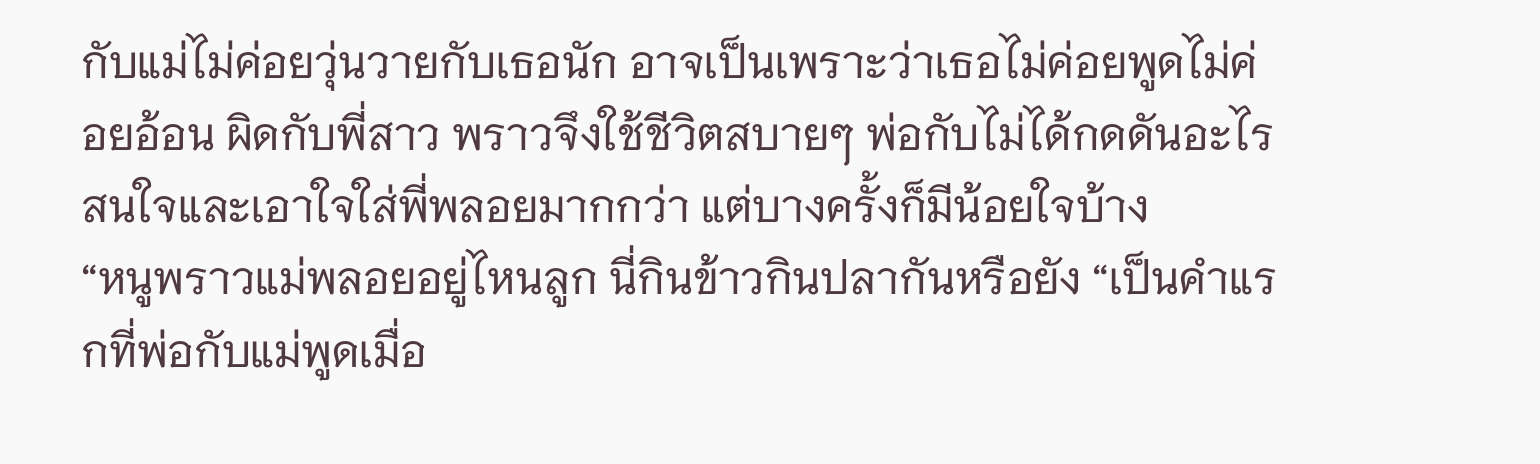กับแม่ไม่ค่อยวุ่นวายกับเธอนัก อาจเป็นเพราะว่าเธอไม่ค่อยพูดไม่ค่อยอ้อน ผิดกับพี่สาว พราวจึงใช้ชีวิตสบายๆ พ่อกับไม่ได้กดดันอะไร สนใจและเอาใจใส่พี่พลอยมากกว่า แต่บางครั้งก็มีน้อยใจบ้าง
“หนูพราวแม่พลอยอยู่ไหนลูก นี่กินข้าวกินปลากันหรือยัง “เป็นคำแรกที่พ่อกับแม่พูดเมื่อ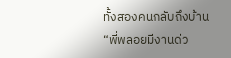ทั้งสองคนกลับถึงบ้าน
“พี่พลอยมีงานด่ว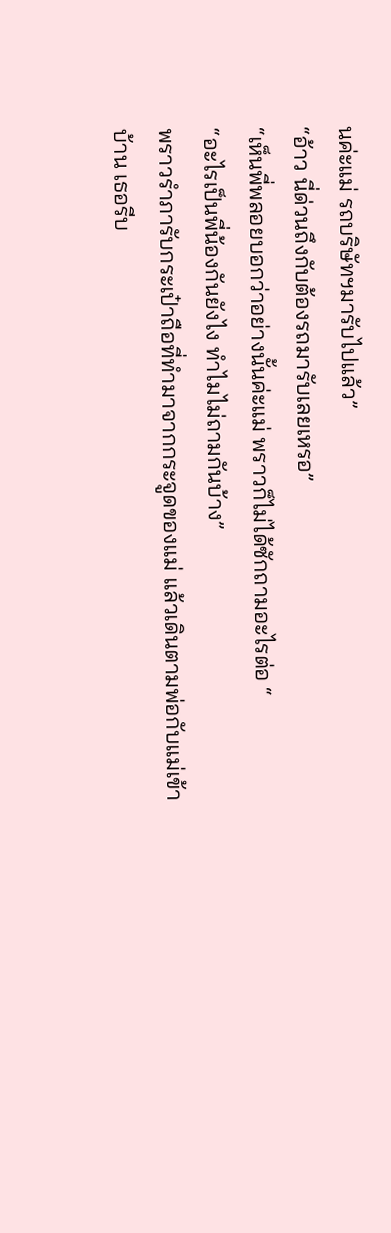นค่ะแม่ รถบริษัทฯมารับไปแล้ว”
“อ้าว นี่ด่วนถึงกับต้องรถมารับเลยเหรอ”
“เห็นพี่พลอยบอกว่าอย่างนั้นค่ะแม่ พราวก็ไม่ได้ซักถามอะไรต่อ “
“อะไรเป็นพี่น้องกันยังไง ทำไมไม่ถามกันบ้าง”
พราวรำภารับกระเป๋าถือที่ทำมาจากกระจูดของแม่ แล้วเดินตามพ่อกับแม่เข้าบ้าน เธอรีบ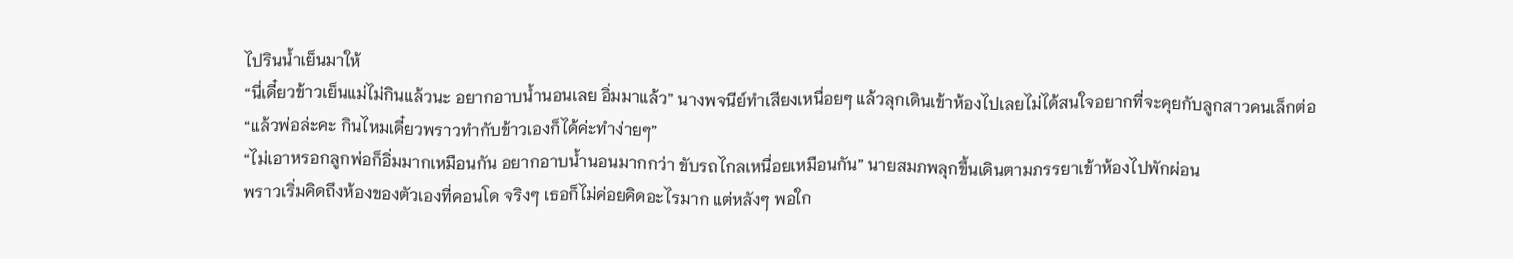ไปรินน้ำเย็นมาให้
“นี่เดี๋ยวข้าวเย็นแม่ไม่กินแล้วนะ อยากอาบน้ำนอนเลย อิ่มมาแล้ว” นางพจนีย์ทำเสียงเหนื่อยๆ แล้วลุกเดินเข้าห้องไปเลยไม่ได้สนใจอยากที่จะคุยกับลูกสาวคนเล็กต่อ
“แล้วพ่อล่ะคะ กินไหมเดี๋ยวพราวทำกับข้าวเองก็ได้ค่ะทำง่ายๆ”
“ไม่เอาหรอกลูกพ่อก็อิ่มมากเหมือนกัน อยากอาบน้ำนอนมากกว่า ขับรถไกลเหนื่อยเหมือนกัน” นายสมภพลุกขึ้นเดินตามภรรยาเข้าห้องไปพักผ่อน
พราวเริ่มคิดถึงห้องของตัวเองที่คอนโด จริงๆ เธอก็ไม่ค่อยคิดอะไรมาก แต่หลังๆ พอใก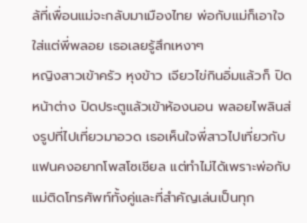ล้ที่เพื่อนแม่จะกลับมาเมืองไทย พ่อกับแม่ก็เอาใจใส่แต่พี่พลอย เธอเลยรู้สึกเหงาๆ
หญิงสาวเข้าครัว หุงข้าว เจียวไข่กินอิ่มแล้วก็ ปิดหน้าต่าง ปิดประตูแล้วเข้าห้องนอน พลอยไพลินส่งรูปที่ไปเที่ยวมาอวด เธอเห็นใจพี่สาวไปเที่ยวกับแฟนคงอยากโพสโซเชียล แต่ทำไม่ได้เพราะพ่อกับแม่ติดโทรศัพท์ทั้งคู่และที่สำคัญเล่นเป็นทุก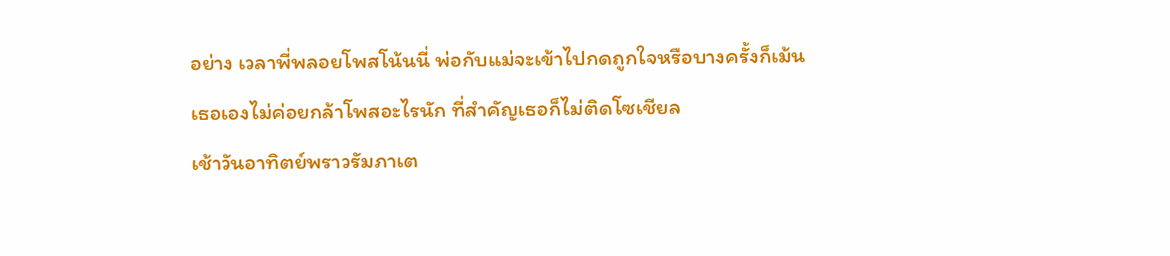อย่าง เวลาพี่พลอยโพสโน้นนี่ พ่อกับแม่จะเข้าไปกดถูกใจหรือบางครั้งก็เม้น
เธอเองไม่ค่อยกล้าโพสอะไรนัก ที่สำคัญเธอก็ไม่ติดโซเชียล
เช้าวันอาทิตย์พราวรัมภาเต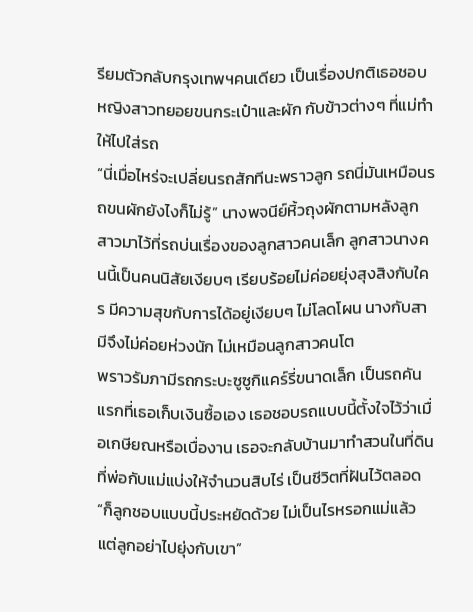รียมตัวกลับกรุงเทพฯคนเดียว เป็นเรื่องปกติเธอชอบ หญิงสาวทยอยขนกระเป๋าและผัก กับข้าวต่างๆ ที่แม่ทำให้ไปใส่รถ
“นี่เมื่อไหร่จะเปลี่ยนรถสักทีนะพราวลูก รถนี่มันเหมือนรถขนผักยังไงก็ไม่รู้” นางพจนีย์หิ้วถุงผักตามหลังลูกสาวมาไว้ที่รถบ่นเรื่องของลูกสาวคนเล็ก ลูกสาวนางคนนี้เป็นคนนิสัยเงียบๆ เรียบร้อยไม่ค่อยยุ่งสุงสิงกับใคร มีความสุขกับการได้อยู่เงียบๆ ไม่โลดโผน นางกับสามีจึงไม่ค่อยห่วงนัก ไม่เหมือนลูกสาวคนโต
พราวรัมภามีรถกระบะซูซูกิแคร์รี่ขนาดเล็ก เป็นรถคันแรกที่เธอเก็บเงินซื้อเอง เธอชอบรถแบบนี้ตั้งใจไว้ว่าเมื่อเกษียณหรือเบื่องาน เธอจะกลับบ้านมาทำสวนในที่ดินที่พ่อกับแม่แบ่งให้จำนวนสิบไร่ เป็นชีวิตที่ฝันไว้ตลอด
“ก็ลูกชอบแบบนี้ประหยัดด้วย ไม่เป็นไรหรอกแม่แล้วแต่ลูกอย่าไปยุ่งกับเขา”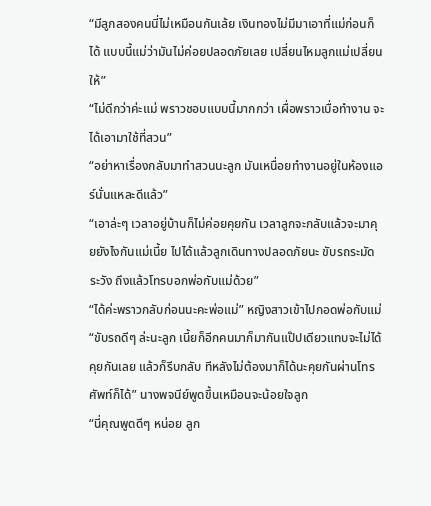“มีลูกสองคนนี่ไม่เหมือนกันเล้ย เงินทองไม่มีมาเอาที่แม่ก่อนก็ได้ แบบนี้แม่ว่ามันไม่ค่อยปลอดภัยเลย เปลี่ยนไหมลูกแม่เปลี่ยนให้”
“ไม่ดีกว่าค่ะแม่ พราวชอบแบบนี้มากกว่า เผื่อพราวเบื่อทำงาน จะได้เอามาใช้ที่สวน”
“อย่าหาเรื่องกลับมาทำสวนนะลูก มันเหนื่อยทำงานอยู่ในห้องแอร์นั่นแหละดีแล้ว”
“เอาล่ะๆ เวลาอยู่บ้านก็ไม่ค่อยคุยกัน เวลาลูกจะกลับแล้วจะมาคุยยังไงกันแม่เนี้ย ไปได้แล้วลูกเดินทางปลอดภัยนะ ขับรถระมัดระวัง ถึงแล้วโทรบอกพ่อกับแม่ด้วย”
“ได้ค่ะพราวกลับก่อนนะคะพ่อแม่” หญิงสาวเข้าไปกอดพ่อกับแม่
“ขับรถดีๆ ล่ะนะลูก เนี้ยก็อีกคนมาก็มากันแป๊ปเดียวแทบจะไม่ได้คุยกันเลย แล้วก็รีบกลับ ทีหลังไม่ต้องมาก็ได้นะคุยกันผ่านโทรศัพท์ก็ได้” นางพจนีย์พูดขึ้นเหมือนจะน้อยใจลูก
“นี่คุณพูดดีๆ หน่อย ลูก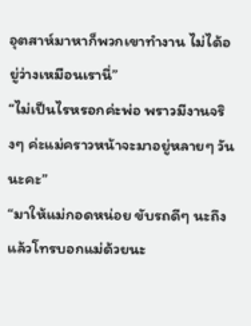อุตสาห์มาหาก็พวกเขาทำงาน ไม่ได้อยู่ว่างเหมือนเรานี่”
“ไม่เป็นไรหรอกค่ะพ่อ พราวมีงานจริงๆ ค่ะแม่คราวหน้าจะมาอยู่หลายๆ วันนะคะ”
“มาให้แม่กอดหน่อย ขับรถดีๆ นะถึงแล้วโทรบอกแม่ด้วยนะ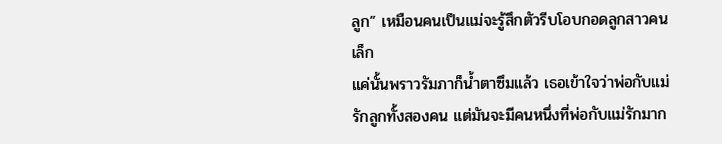ลูก” เหมือนคนเป็นแม่จะรู้สึกตัวรีบโอบกอดลูกสาวคนเล็ก
แค่นั้นพราวรัมภาก็น้ำตาซึมแล้ว เธอเข้าใจว่าพ่อกับแม่รักลูกทั้งสองคน แต่มันจะมีคนหนึ่งที่พ่อกับแม่รักมาก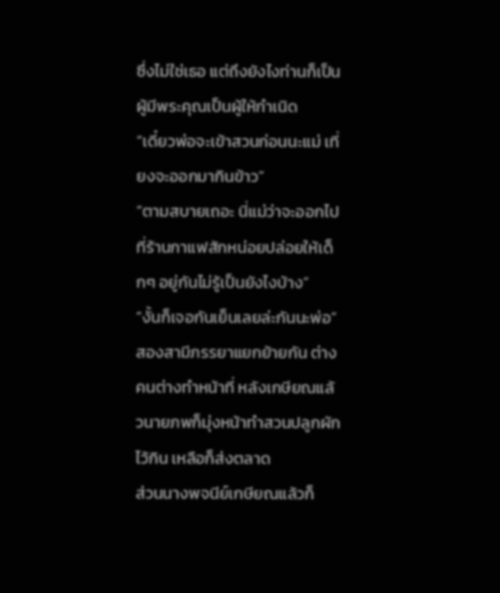ซึ่งไม่ใช่เธอ แต่ถึงยังไงท่านก็เป็นผู้มีพระคุณเป็นผู้ให้กำเนิด
“เดี๋ยวพ่อจะเข้าสวนก่อนนะแม่ เที่ยงจะออกมากินข้าว”
“ตามสบายเถอะ นี่แม่ว่าจะออกไปที่ร้านกาแฟสักหน่อยปล่อยให้เด็กๆ อยู่กันไม่รู้เป็นยังไงบ้าง”
“งั้นก็เจอกันเย็นเลยล่ะกันนะพ่อ”
สองสามีภรรยาแยกย้ายกัน ต่างคนต่างทำหน้าที่ หลังเกษียณแล้วนายภพก็มุ่งหน้าทำสวนปลูกผักไว้กิน เหลือก็ส่งตลาด
ส่วนนางพจนีย์เกษียณแล้วก็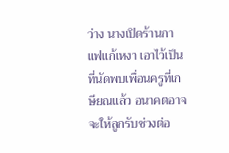ว่าง นางเปิดร้านกาแฟแก้เหงา เอาไว้เป็นที่นัดพบเพื่อนครูที่เกษียณแล้ว อนาคตอาจจะให้ลูกรับช่วงต่อ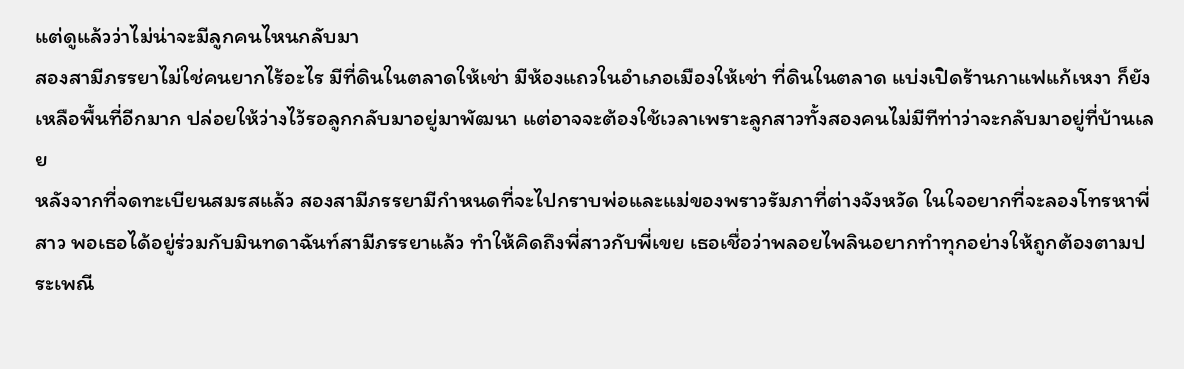แต่ดูแล้วว่าไม่น่าจะมีลูกคนไหนกลับมา
สองสามีภรรยาไม่ใช่คนยากไร้อะไร มีที่ดินในตลาดให้เช่า มีห้องแถวในอำเภอเมืองให้เช่า ที่ดินในตลาด แบ่งเปิดร้านกาแฟแก้เหงา ก็ยังเหลือพื้นที่อีกมาก ปล่อยให้ว่างไว้รอลูกกลับมาอยู่มาพัฒนา แต่อาจจะต้องใช้เวลาเพราะลูกสาวทั้งสองคนไม่มีทีท่าว่าจะกลับมาอยู่ที่บ้านเลย
หลังจากที่จดทะเบียนสมรสแล้ว สองสามีภรรยามีกำหนดที่จะไปกราบพ่อและแม่ของพราวรัมภาที่ต่างจังหวัด ในใจอยากที่จะลองโทรหาพี่สาว พอเธอได้อยู่ร่วมกับมินทดาฉันท์สามีภรรยาแล้ว ทำให้คิดถึงพี่สาวกับพี่เขย เธอเชื่อว่าพลอยไพลินอยากทำทุกอย่างให้ถูกต้องตามประเพณี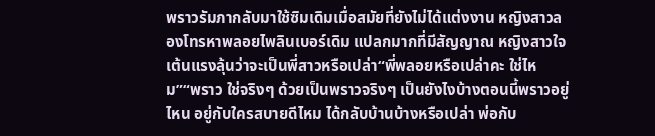พราวรัมภากลับมาใช้ซิมเดิมเมื่อสมัยที่ยังไม่ได้แต่งงาน หญิงสาวลองโทรหาพลอยไพลินเบอร์เดิม แปลกมากที่มีสัญญาณ หญิงสาวใจเต้นแรงลุ้นว่าจะเป็นพี่สาวหรือเปล่า“พี่พลอยหรือเปล่าคะ ใช่ไหม”“พราว ใช่จริงๆ ด้วยเป็นพราวจริงๆ เป็นยังไงบ้างตอนนี้พราวอยู่ไหน อยู่กับใครสบายดีไหม ได้กลับบ้านบ้างหรือเปล่า พ่อกับ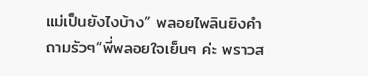แม่เป็นยังไงบ้าง” พลอยไพลินยิงคำถามรัวๆ“พี่พลอยใจเย็นๆ ค่ะ พราวส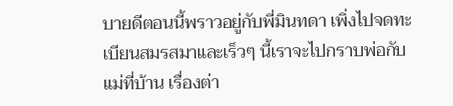บายดีตอนนี้พราวอยู่กับพี่มินทดา เพิ่งไปจดทะเบียนสมรสมาและเร็วๆ นี้เราจะไปกราบพ่อกับแม่ที่บ้าน เรื่องต่า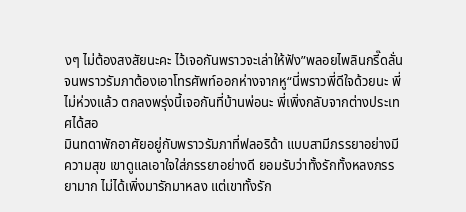งๆ ไม่ต้องสงสัยนะคะ ไว้เจอกันพราวจะเล่าให้ฟัง”พลอยไพลินกรี๊ดลั่นจนพราวรัมภาต้องเอาโทรศัพท์ออกห่างจากหู“นี่พราวพี่ดีใจด้วยนะ พี่ไม่ห่วงแล้ว ตกลงพรุ่งนี้เจอกันที่บ้านพ่อนะ พี่เพิ่งกลับจากต่างประเทศได้สอ
มินทดาพักอาศัยอยู่กับพราวรัมภาที่ฟลอริด้า แบบสามีภรรยาอย่างมีความสุข เขาดูแลเอาใจใส่ภรรยาอย่างดี ยอมรับว่าทั้งรักทั้งหลงภรรยามาก ไม่ได้เพิ่งมารักมาหลง แต่เขาทั้งรัก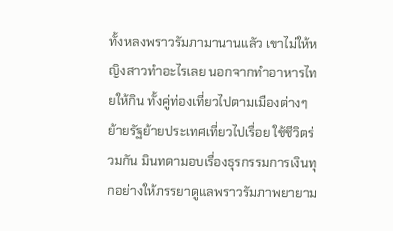ทั้งหลงพราวรัมภามานานแลัว เขาไม่ให้หญิงสาวทำอะไรเลย นอกจากทำอาหารไทยให้กิน ทั้งคู่ท่องเที่ยวไปตามเมืองต่างๆ ย้ายรัฐย้ายประเทศเที่ยวไปเรื่อย ใช้ชีวิตร่วมกัน มินทดามอบเรื่องธุรกรรมการเงินทุกอย่างให้ภรรยาดูแลพราวรัมภาพยายาม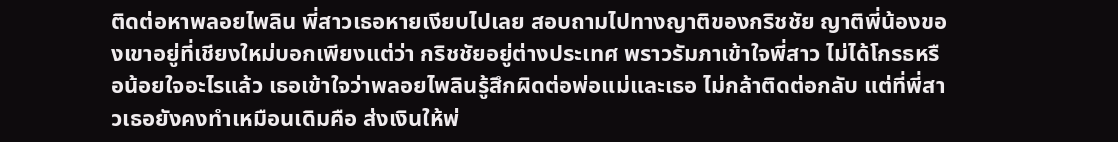ติดต่อหาพลอยไพลิน พี่สาวเธอหายเงียบไปเลย สอบถามไปทางญาติของกริชชัย ญาติพี่น้องของเขาอยู่ที่เชียงใหม่บอกเพียงแต่ว่า กริชชัยอยู่ต่างประเทศ พราวรัมภาเข้าใจพี่สาว ไม่ได้โกรธหรือน้อยใจอะไรแล้ว เธอเข้าใจว่าพลอยไพลินรู้สึกผิดต่อพ่อแม่และเธอ ไม่กล้าติดต่อกลับ แต่ที่พี่สาวเธอยังคงทำเหมือนเดิมคือ ส่งเงินให้พ่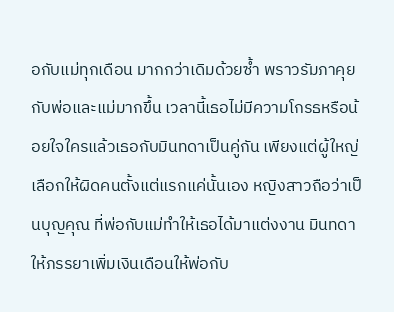อกับแม่ทุกเดือน มากกว่าเดิมด้วยซ้ำ พราวรัมภาคุยกับพ่อและแม่มากขึ้น เวลานี้เธอไม่มีความโกรธหรือน้อยใจใครแล้วเธอกับมินทดาเป็นคู่กัน เพียงแต่ผู้ใหญ่เลือกให้ผิดคนตั้งแต่แรกแค่นั้นเอง หญิงสาวถือว่าเป็นบุญคุณ ที่พ่อกับแม่ทำให้เธอได้มาแต่งงาน มินทดาให้ภรรยาเพิ่มเงินเดือนให้พ่อกับ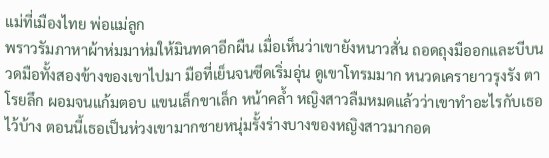แม่ที่เมืองไทย พ่อแม่ลูก
พราวรัมภาหาผ้าห่มมาห่มให้มินทดาอีกผืน เมื่อเห็นว่าเขายังหนาวสั่น ถอดถุงมืออกและบีบนวดมือทั้งสองข้างของเขาไปมา มือที่เย็นจนซีดเริ่มอุ่น ดูเขาโทรมมาก หนวดเครายาวรุงรัง ตาโรยลึก ผอมจนแก้มตอบ แขนเล็กขาเล็ก หน้าคล้ำ หญิงสาวลืมหมดแล้วว่าเขาทำอะไรกับเธอไว้บ้าง ตอนนี้เธอเป็นห่วงเขามากชายหนุ่มรั้งร่างบางของหญิงสาวมากอด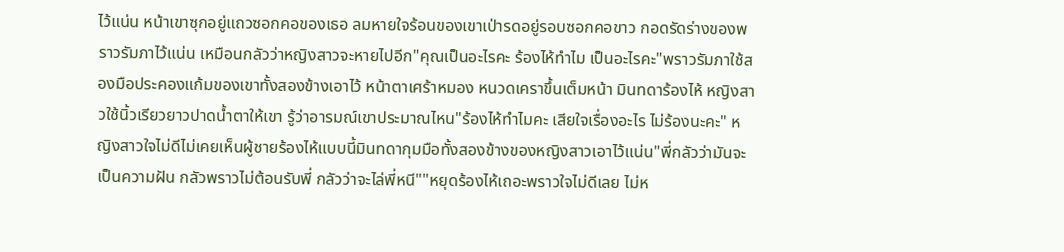ไว้แน่น หน้าเขาซุกอยู่แถวซอกคอของเธอ ลมหายใจร้อนของเขาเป่ารดอยู่รอบซอกคอขาว กอดรัดร่างของพราวรัมภาไว้แน่น เหมือนกลัวว่าหญิงสาวจะหายไปอีก"คุณเป็นอะไรคะ ร้องไห้ทำไม เป็นอะไรคะ"พราวรัมภาใช้สองมือประคองแก้มของเขาทั้งสองข้างเอาไว้ หน้าตาเศร้าหมอง หนวดเคราขึ้นเต็มหน้า มินทดาร้องไห้ หญิงสาวใช้นิ้วเรียวยาวปาดน้ำตาให้เขา รู้ว่าอารมณ์เขาประมาณไหน"ร้องไห้ทำไมคะ เสียใจเรื่องอะไร ไม่ร้องนะคะ" หญิงสาวใจไม่ดีไม่เคยเห็นผู้ชายร้องไห้แบบนี้มินทดากุมมือทั้งสองข้างของหญิงสาวเอาไว้แน่น"พี่กลัวว่ามันจะเป็นความฝัน กลัวพราวไม่ต้อนรับพี่ กลัวว่าจะไล่พี่หนี""หยุดร้องไห้เถอะพราวใจไม่ดีเลย ไม่ห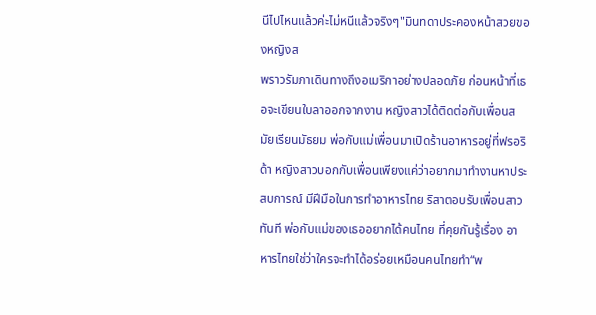นีไปไหนแล้วค่ะไม่หนีแล้วจริงๆ"มินทดาประคองหน้าสวยของหญิงส
พราวรัมภาเดินทางถึงอเมริกาอย่างปลอดภัย ก่อนหน้าที่เธอจะเขียนใบลาออกจากงาน หญิงสาวได้ติดต่อกับเพื่อนสมัยเรียนมัธยม พ่อกับแม่เพื่อนมาเปิดร้านอาหารอยู่ที่ฟรอริด้า หญิงสาวบอกกับเพื่อนเพียงแค่ว่าอยากมาทำงานหาประสบการณ์ มีฝีมือในการทำอาหารไทย ริสาตอบรับเพื่อนสาวทันที พ่อกับแม่ของเธออยากได้คนไทย ที่คุยกันรู้เรื่อง อาหารไทยใช่ว่าใครจะทำได้อร่อยเหมือนคนไทยทำ“พ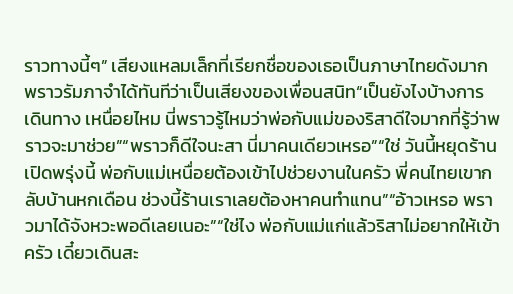ราวทางนี้ๆ” เสียงแหลมเล็กที่เรียกชื่อของเธอเป็นภาษาไทยดังมาก พราวรัมภาจำได้ทันทีว่าเป็นเสียงของเพื่อนสนิท“เป็นยังไงบ้างการเดินทาง เหนื่อยไหม นี่พราวรู้ไหมว่าพ่อกับแม่ของริสาดีใจมากที่รู้ว่าพราวจะมาช่วย”“พราวก็ดีใจนะสา นี่มาคนเดียวเหรอ”“ใช่ วันนี้หยุดร้านเปิดพรุ่งนี้ พ่อกับแม่เหนื่อยต้องเข้าไปช่วยงานในครัว พี่คนไทยเขากลับบ้านหกเดือน ช่วงนี้ร้านเราเลยต้องหาคนทำแทน”“อ้าวเหรอ พราวมาได้จังหวะพอดีเลยเนอะ”“ใช่ไง พ่อกับแม่แก่แล้วริสาไม่อยากให้เข้าครัว เดี๋ยวเดินสะ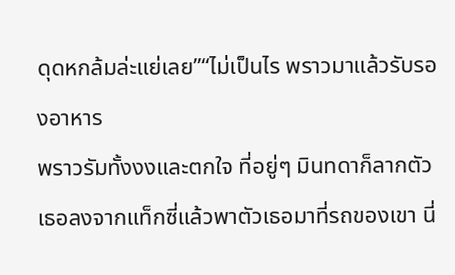ดุดหกล้มล่ะแย่เลย”“ไม่เป็นไร พราวมาแล้วรับรองอาหาร
พราวรัมทั้งงงและตกใจ ที่อยู่ๆ มินทดาก็ลากตัวเธอลงจากแท็กซี่แล้วพาตัวเธอมาที่รถของเขา นี่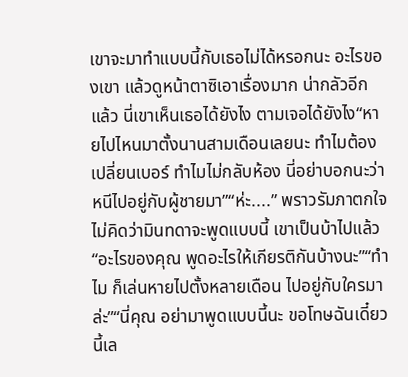เขาจะมาทำแบบนี้กับเธอไม่ได้หรอกนะ อะไรของเขา แล้วดูหน้าตาซิเอาเรื่องมาก น่ากลัวอีกแล้ว นี่เขาเห็นเธอได้ยังไง ตามเจอได้ยังไง“หายไปไหนมาตั้งนานสามเดือนเลยนะ ทำไมต้องเปลี่ยนเบอร์ ทำไมไม่กลับห้อง นี่อย่าบอกนะว่าหนีไปอยู่กับผู้ชายมา”“ห่ะ....” พราวรัมภาตกใจไม่คิดว่ามินทดาจะพูดแบบนี้ เขาเป็นบ้าไปแล้ว“อะไรของคุณ พูดอะไรให้เกียรติกันบ้างนะ”“ทำไม ก็เล่นหายไปตั้งหลายเดือน ไปอยู่กับใครมาล่ะ”“นี่คุณ อย่ามาพูดแบบนี้นะ ขอโทษฉันเดี๋ยวนี้เล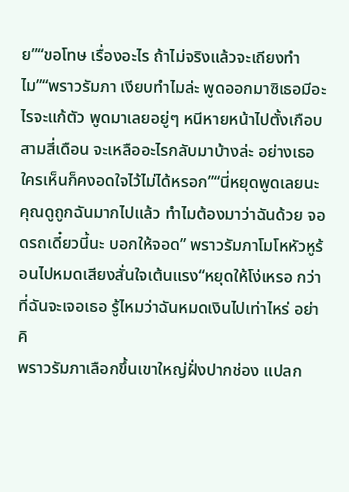ย”“ขอโทษ เรื่องอะไร ถ้าไม่จริงแล้วจะเถียงทำไม”“พราวรัมภา เงียบทำไมล่ะ พูดออกมาซิเธอมีอะไรจะแก้ตัว พูดมาเลยอยู่ๆ หนีหายหน้าไปตั้งเกือบสามสี่เดือน จะเหลืออะไรกลับมาบ้างล่ะ อย่างเธอใครเห็นก็คงอดใจไว้ไม่ได้หรอก”“นี่หยุดพูดเลยนะ คุณดูถูกฉันมากไปแล้ว ทำไมต้องมาว่าฉันด้วย จอดรถเดี๋ยวนี้นะ บอกให้จอด” พราวรัมภาโมโหหัวหูร้อนไปหมดเสียงสั่นใจเต้นแรง“หยุดให้โง่เหรอ กว่าที่ฉันจะเจอเธอ รู้ไหมว่าฉันหมดเงินไปเท่าไหร่ อย่าคิ
พราวรัมภาเลือกขึ้นเขาใหญ่ฝั่งปากช่อง แปลก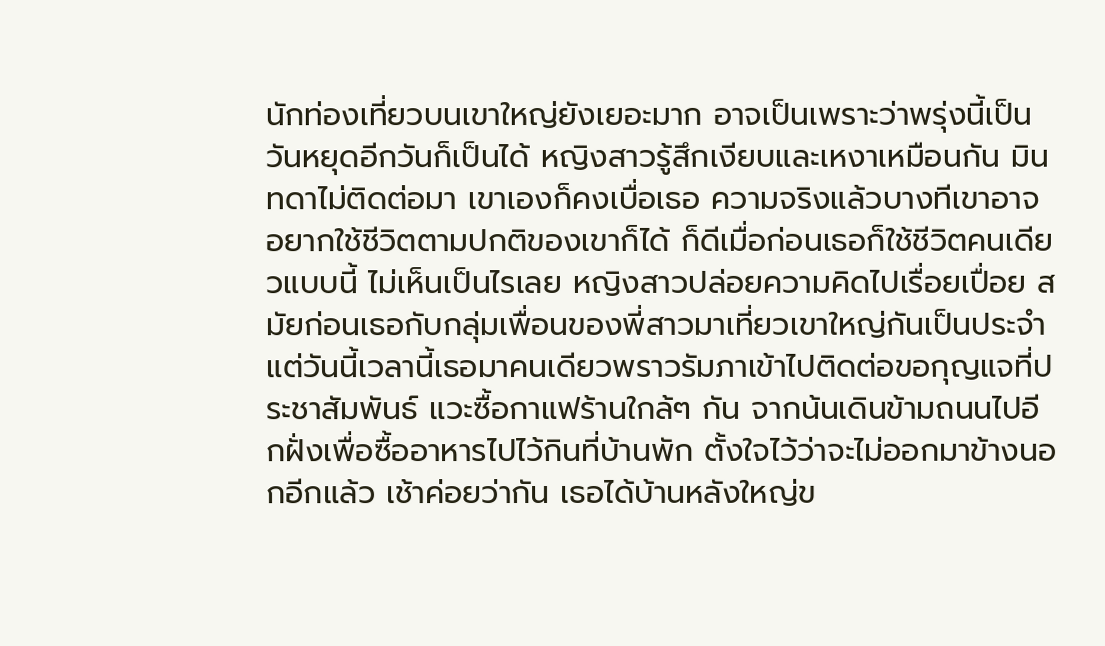นักท่องเที่ยวบนเขาใหญ่ยังเยอะมาก อาจเป็นเพราะว่าพรุ่งนี้เป็นวันหยุดอีกวันก็เป็นได้ หญิงสาวรู้สึกเงียบและเหงาเหมือนกัน มินทดาไม่ติดต่อมา เขาเองก็คงเบื่อเธอ ความจริงแล้วบางทีเขาอาจอยากใช้ชีวิตตามปกติของเขาก็ได้ ก็ดีเมื่อก่อนเธอก็ใช้ชีวิตคนเดียวแบบนี้ ไม่เห็นเป็นไรเลย หญิงสาวปล่อยความคิดไปเรื่อยเปื่อย สมัยก่อนเธอกับกลุ่มเพื่อนของพี่สาวมาเที่ยวเขาใหญ่กันเป็นประจำ แต่วันนี้เวลานี้เธอมาคนเดียวพราวรัมภาเข้าไปติดต่อขอกุญแจที่ประชาสัมพันธ์ แวะซื้อกาแฟร้านใกล้ๆ กัน จากน้นเดินข้ามถนนไปอีกฝั่งเพื่อซื้ออาหารไปไว้กินที่บ้านพัก ตั้งใจไว้ว่าจะไม่ออกมาข้างนอกอีกแล้ว เช้าค่อยว่ากัน เธอได้บ้านหลังใหญ่ข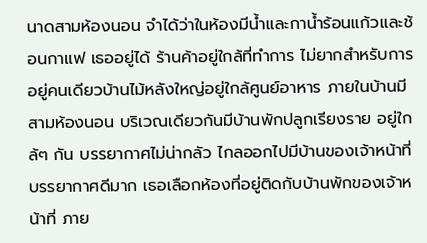นาดสามห้องนอน จำได้ว่าในห้องมีน้ำและกาน้ำร้อนแก้วและช้อนกาแฟ เธออยู่ได้ ร้านค้าอยู่ใกล้ที่ทำการ ไม่ยากสำหรับการอยู่คนเดียวบ้านไม้หลังใหญ่อยู่ใกล้ศูนย์อาหาร ภายในบ้านมีสามห้องนอน บริเวณเดียวกันมีบ้านพักปลูกเรียงราย อยู่ใกล้ๆ กัน บรรยากาศไม่น่ากลัว ไกลออกไปมีบ้านของเจ้าหน้าที่ บรรยากาศดีมาก เธอเลือกห้องที่อยู่ติดกับบ้านพักของเจ้าหน้าที่ ภาย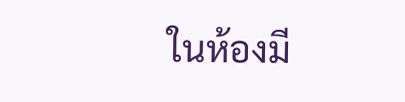ในห้องมี